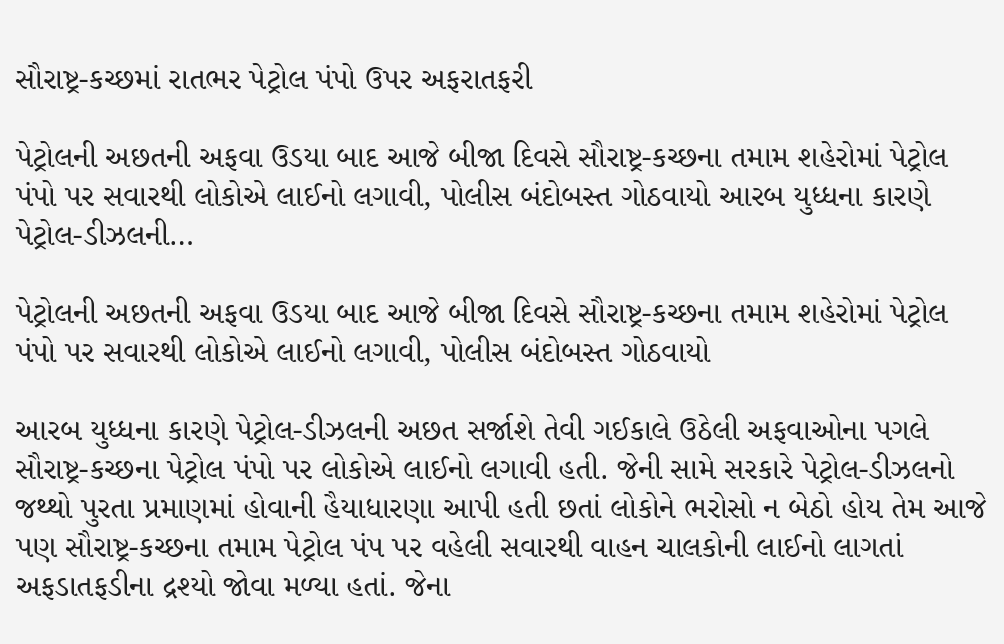સૌરાષ્ટ્ર-કચ્છમાં રાતભર પેટ્રોલ પંપો ઉપર અફરાતફરી

પેટ્રોલની અછતની અફવા ઉડયા બાદ આજે બીજા દિવસે સૌરાષ્ટ્ર-કચ્છના તમામ શહેરોમાં પેટ્રોલ પંપો પર સવારથી લોકોએ લાઈનો લગાવી, પોલીસ બંદોબસ્ત ગોઠવાયો આરબ યુધ્ધના કારણે પેટ્રોલ-ડીઝલની…

પેટ્રોલની અછતની અફવા ઉડયા બાદ આજે બીજા દિવસે સૌરાષ્ટ્ર-કચ્છના તમામ શહેરોમાં પેટ્રોલ પંપો પર સવારથી લોકોએ લાઈનો લગાવી, પોલીસ બંદોબસ્ત ગોઠવાયો

આરબ યુધ્ધના કારણે પેટ્રોલ-ડીઝલની અછત સર્જાશે તેવી ગઈકાલે ઉઠેલી અફવાઓના પગલે સૌરાષ્ટ્ર-કચ્છના પેટ્રોલ પંપો પર લોકોએ લાઈનો લગાવી હતી. જેની સામે સરકારે પેટ્રોલ-ડીઝલનો જથ્થો પુરતા પ્રમાણમાં હોવાની હૈયાધારણા આપી હતી છતાં લોકોને ભરોસો ન બેઠો હોય તેમ આજે પણ સૌરાષ્ટ્ર-કચ્છના તમામ પેટ્રોલ પંપ પર વહેલી સવારથી વાહન ચાલકોની લાઈનો લાગતાં અફડાતફડીના દ્રશ્યો જોવા મળ્યા હતાં. જેના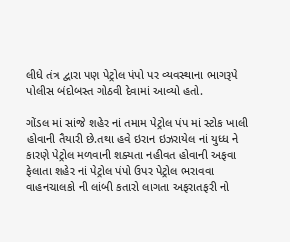લીધે તંત્ર દ્વારા પણ પેટ્રોલ પંપો પર વ્યવસ્થાના ભાગરૂપે પોલીસ બંદોબસ્ત ગોઠવી દેવામાં આવ્યો હતો.

ગોંડલ માં સાંજે શહેર નાં તમામ પેટ્રોલ પંપ માં સ્ટોક ખાલી હોવાની તૈયારી છે.તથા હવે ઇરાન ઇઝરાયેલ નાં યુધ્ધ ને કારણે પેટ્રોલ મળવાની શક્યતા નહીવત હોવાની અફવા ફેલાતા શહેર નાં પેટ્રોલ પંપો ઉપર પેટ્રોલ ભરાવવા વાહનચાલકો ની લાંબી કતારો લાગતા અફરાતફરી નો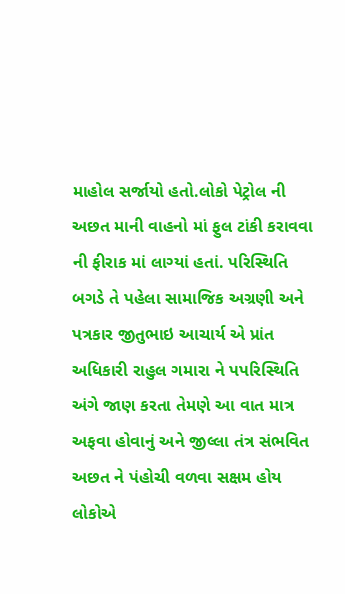માહોલ સર્જાયો હતો.લોકો પેટ્રોલ ની અછત માની વાહનો માં ફુલ ટાંકી કરાવવા ની ફીરાક માં લાગ્યાં હતાં. પરિસ્થિતિ બગડે તે પહેલા સામાજિક અગ્રણી અને પત્રકાર જીતુભાઇ આચાર્ય એ પ્રાંત અધિકારી રાહુલ ગમારા ને પપરિસ્થિતિ અંગે જાણ કરતા તેમણે આ વાત માત્ર અફવા હોવાનું અને જીલ્લા તંત્ર સંભવિત અછત ને પંહોચી વળવા સક્ષમ હોય લોકોએ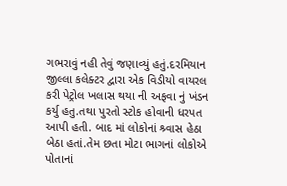ગભરાવું નહી તેવું જણાવ્યું હતું.દરમિયાન જીલ્લા કલેક્ટર દ્વારા એક વિડીયો વાયરલ કરી પેટ્રોલ ખલાસ થયા ની અફવા નું ખંડન કર્યુ હતુ.તથા પુરતો સ્ટોક હોવાની ધરપત આપી હતી. બાદ માં લોકોનાં શ્ર્વાસ હેઠા બેઠા હતાં.તેમ છતા મોટા ભાગનાં લોકોએ પોતાનાં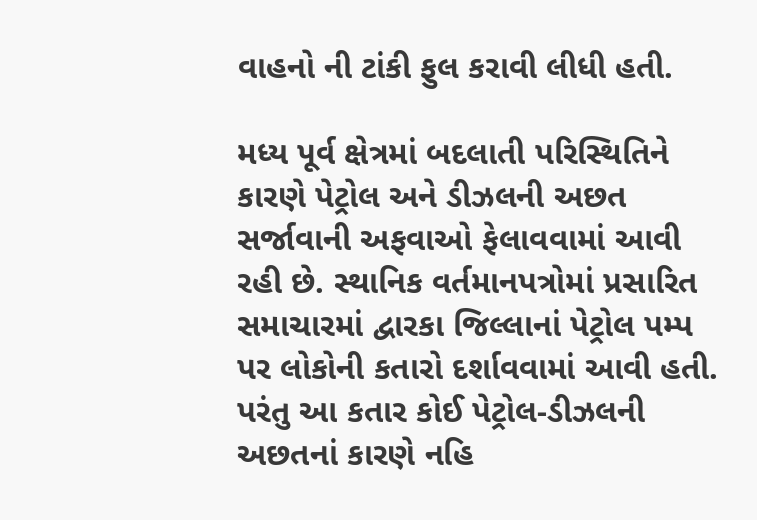વાહનો ની ટાંકી ફુલ કરાવી લીધી હતી.

મધ્ય પૂર્વ ક્ષેત્રમાં બદલાતી પરિસ્થિતિને કારણે પેટ્રોલ અને ડીઝલની અછત સર્જાવાની અફવાઓ ફેલાવવામાં આવી રહી છે. સ્થાનિક વર્તમાનપત્રોમાં પ્રસારિત સમાચારમાં દ્વારકા જિલ્લાનાં પેટ્રોલ પમ્પ પર લોકોની કતારો દર્શાવવામાં આવી હતી. પરંતુ આ કતાર કોઈ પેટ્રોલ-ડીઝલની અછતનાં કારણે નહિ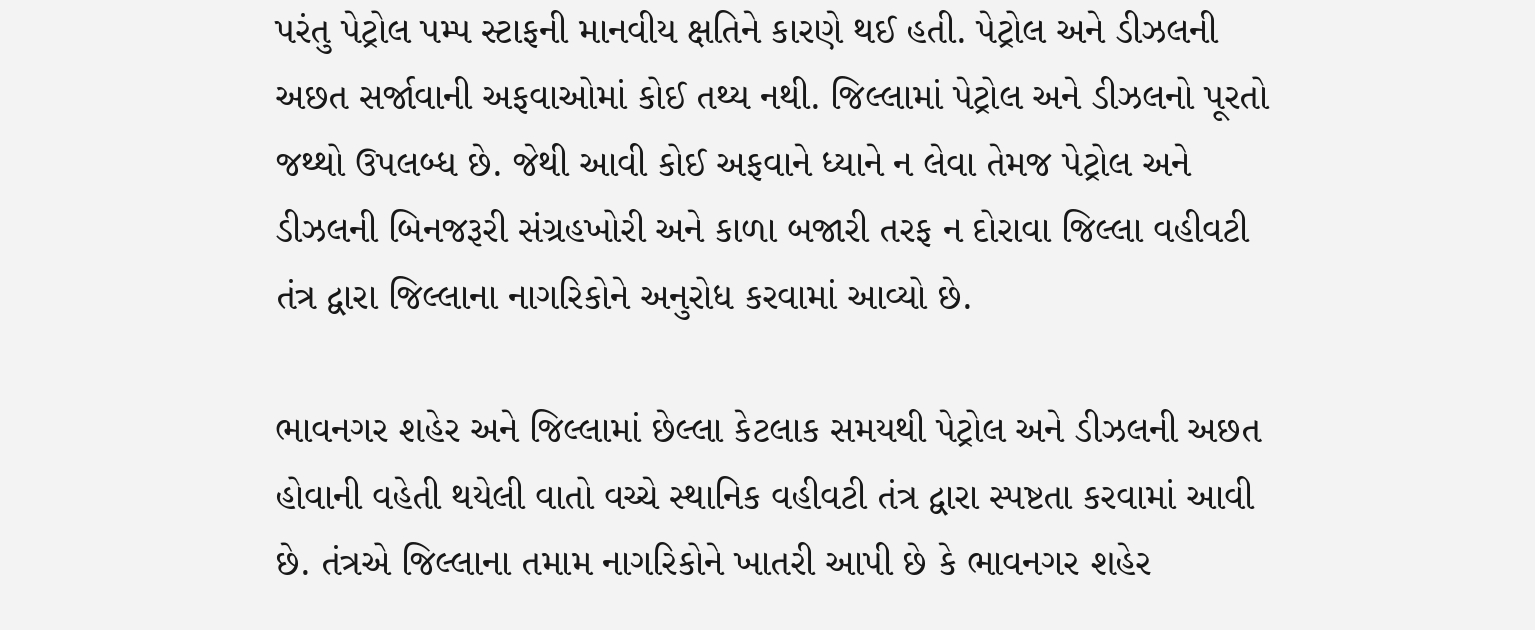પરંતુ પેટ્રોલ પમ્પ સ્ટાફની માનવીય ક્ષતિને કારણે થઈ હતી. પેટ્રોલ અને ડીઝલની અછત સર્જાવાની અફવાઓમાં કોઈ તથ્ય નથી. જિલ્લામાં પેટ્રોલ અને ડીઝલનો પૂરતો જથ્થો ઉપલબ્ધ છે. જેથી આવી કોઈ અફવાને ધ્યાને ન લેવા તેમજ પેટ્રોલ અને ડીઝલની બિનજરૂરી સંગ્રહખોરી અને કાળા બજારી તરફ ન દોરાવા જિલ્લા વહીવટી તંત્ર દ્વારા જિલ્લાના નાગરિકોને અનુરોધ કરવામાં આવ્યો છે.

ભાવનગર શહેર અને જિલ્લામાં છેલ્લા કેટલાક સમયથી પેટ્રોલ અને ડીઝલની અછત હોવાની વહેતી થયેલી વાતો વચ્ચે સ્થાનિક વહીવટી તંત્ર દ્વારા સ્પષ્ટતા કરવામાં આવી છે. તંત્રએ જિલ્લાના તમામ નાગરિકોને ખાતરી આપી છે કે ભાવનગર શહેર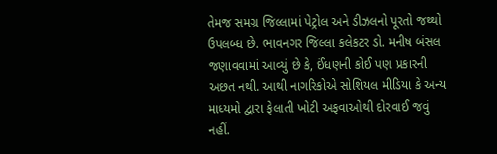તેમજ સમગ્ર જિલ્લામાં પેટ્રોલ અને ડીઝલનો પૂરતો જથ્થો ઉપલબ્ધ છે. ભાવનગર જિલ્લા કલેકટર ડો. મનીષ બંસલ જણાવવામાં આવ્યું છે કે, ઈંધણની કોઈ પણ પ્રકારની અછત નથી. આથી નાગરિકોએ સોશિયલ મીડિયા કે અન્ય માધ્યમો દ્વારા ફેલાતી ખોટી અફવાઓથી દોરવાઈ જવું નહીં.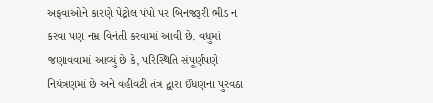અફવાઓને કારણે પેટ્રોલ પંપો પર બિનજરૂરી ભીડ ન કરવા પણ નમ્ર વિનંતી કરવામાં આવી છે. વધુમાં જણાવવામાં આવ્યું છે કે, પરિસ્થિતિ સંપૂર્ણપણે નિયંત્રણમાં છે અને વહીવટી તંત્ર દ્વારા ઈંધણના પુરવઠા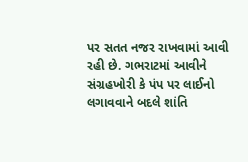પર સતત નજર રાખવામાં આવી રહી છે. ગભરાટમાં આવીને સંગ્રહખોરી કે પંપ પર લાઈનો લગાવવાને બદલે શાંતિ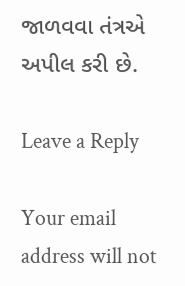જાળવવા તંત્રએ અપીલ કરી છે.

Leave a Reply

Your email address will not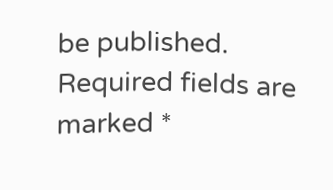be published. Required fields are marked *